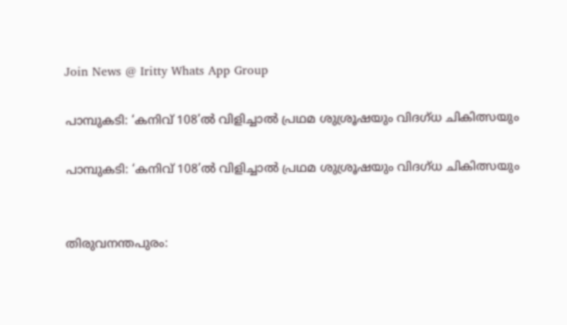Join News @ Iritty Whats App Group

പാമ്പുകടി: ‘കനിവ് 108’ല്‍ വിളിച്ചാല്‍ പ്രഥമ ശുശ്രൂഷയും വിദഗ്ധ ചികിത്സയും

പാമ്പുകടി: ‘കനിവ് 108’ല്‍ വിളിച്ചാല്‍ പ്രഥമ ശുശ്രൂഷയും വിദഗ്ധ ചികിത്സയും


തിരുവനന്തപുരം: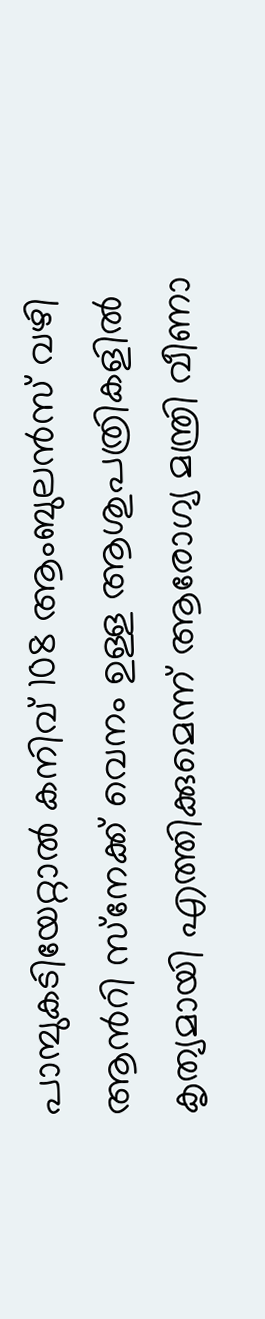പാമ്പുകടിയേറ്റാല്‍ കനിവ് 108 ആംബുലന്‍സ് വഴി ആന്‍റി സ്‌നേക്ക് വെനം ഉള്ള ആശുപത്രികളില്‍ കൃത്യമായി എത്തിക്കുമെന്ന് ആരോഗ്യ മന്ത്രി വീണാ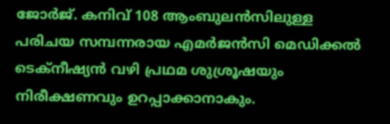ജോര്‍ജ്. കനിവ് 108 ആംബുലന്‍സിലുള്ള പരിചയ സമ്പന്നരായ എമര്‍ജന്‍സി മെഡിക്കല്‍ ടെക്‌നീഷ്യന്‍ വഴി പ്രഥമ ശുശ്രൂഷയും നിരീക്ഷണവും ഉറപ്പാക്കാനാകും.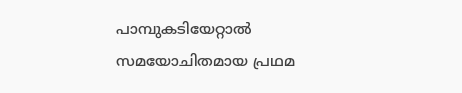പാമ്പുകടിയേറ്റാല്‍ സമയോചിതമായ പ്രഥമ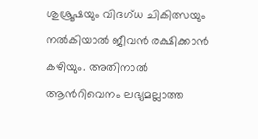ശുശ്രൂഷയും വിദഗ്ധ ചികിത്സയും നല്‍കിയാല്‍ ജീവന്‍ രക്ഷിക്കാന്‍ കഴിയും. അതിനാല്‍ ആന്‍റിവെനം ലഭ്യമല്ലാത്ത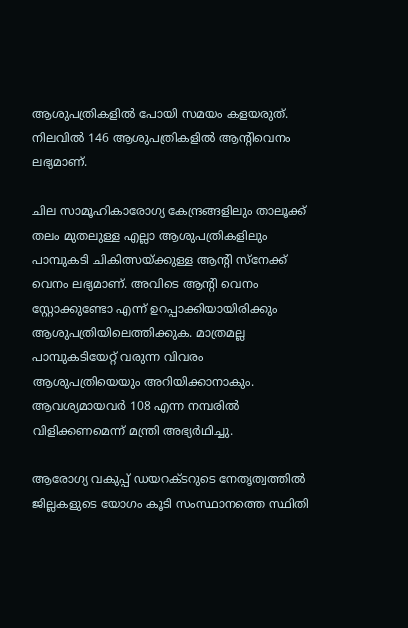ആശുപത്രികളില്‍ പോയി സമയം കളയരുത്. നിലവില്‍ 146 ആശുപത്രികളില്‍ ആന്‍റിവെനം ലഭ്യമാണ്.

ചില സാമൂഹികാരോഗ്യ കേന്ദ്രങ്ങളിലും താലൂക്ക് തലം മുതലുള്ള എല്ലാ ആശുപത്രികളിലും പാമ്പുകടി ചികിത്സയ്ക്കുള്ള ആന്‍റി സ്നേക്ക് വെനം ലഭ്യമാണ്. അവിടെ ആന്‍റി വെനം സ്റ്റോക്കുണ്ടോ എന്ന് ഉറപ്പാക്കിയായിരിക്കും ആശുപത്രിയിലെത്തിക്കുക. മാത്രമല്ല പാമ്പുകടിയേറ്റ് വരുന്ന വിവരം ആശുപത്രിയെയും അറിയിക്കാനാകും. ആവശ്യമായവര്‍ 108 എന്ന നമ്പരില്‍ വിളിക്കണമെന്ന് മന്ത്രി അഭ്യര്‍ഥിച്ചു.

ആരോഗ്യ വകുപ്പ് ഡയറക്ടറുടെ നേതൃത്വത്തില്‍ ജില്ലകളുടെ യോഗം കൂടി സംസ്ഥാനത്തെ സ്ഥിതി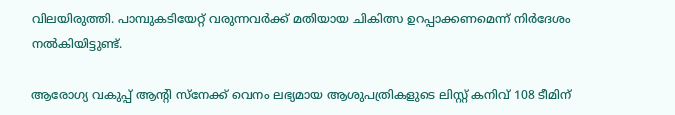വിലയിരുത്തി. പാമ്പുകടിയേറ്റ് വരുന്നവര്‍ക്ക് മതിയായ ചികിത്സ ഉറപ്പാക്കണമെന്ന് നിര്‍ദേശം നല്‍കിയിട്ടുണ്ട്.

ആരോഗ്യ വകുപ്പ് ആന്‍റി സ്‌നേക്ക് വെനം ലഭ്യമായ ആശുപത്രികളുടെ ലിസ്റ്റ് കനിവ് 108 ടീമിന്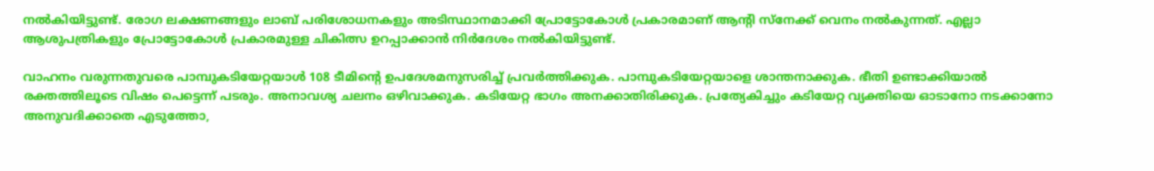നല്‍കിയിട്ടുണ്ട്. രോഗ ലക്ഷണങ്ങളും ലാബ് പരിശോധനകളും അടിസ്ഥാനമാക്കി പ്രോട്ടോകോള്‍ പ്രകാരമാണ് ആന്‍റി സ്‌നേക്ക് വെനം നല്‍കുന്നത്. എല്ലാ ആശുപത്രികളും പ്രോട്ടോകോള്‍ പ്രകാരമുള്ള ചികിത്സ ഉറപ്പാക്കാന്‍ നിര്‍ദേശം നല്‍കിയിട്ടുണ്ട്.

വാഹനം വരുന്നതുവരെ പാമ്പുകടിയേറ്റയാള്‍ 108 ടീമിന്‍റെ ഉപദേശമനുസരിച്ച് പ്രവര്‍ത്തിക്കുക. പാമ്പുകടിയേറ്റയാളെ ശാന്തനാക്കുക. ഭീതി ഉണ്ടാക്കിയാല്‍ രക്തത്തിലൂടെ വിഷം പെട്ടെന്ന് പടരും. അനാവശ്യ ചലനം ഒഴിവാക്കുക. കടിയേറ്റ ഭാഗം അനക്കാതിരിക്കുക. പ്രത്യേകിച്ചും കടിയേറ്റ വ്യക്തിയെ ഓടാനോ നടക്കാനോ അനുവദിക്കാതെ എടുത്തോ,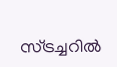സ്ട്രച്ചറില്‍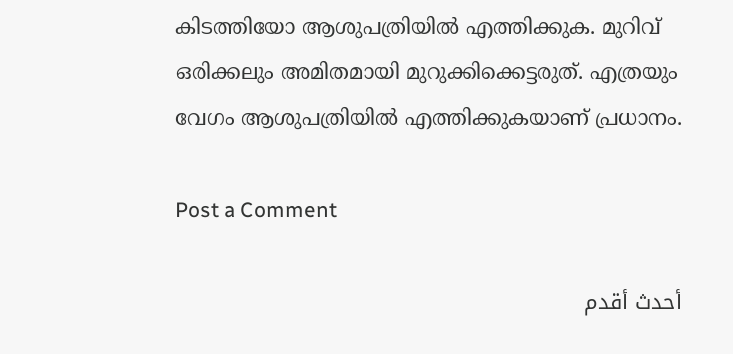കിടത്തിയോ ആശുപത്രിയില്‍ എത്തിക്കുക. മുറിവ് ഒരിക്കലും അമിതമായി മുറുക്കിക്കെട്ടരുത്. എത്രയും വേഗം ആശുപത്രിയില്‍ എത്തിക്കുകയാണ് പ്രധാനം.

Post a Comment

أحدث أقدم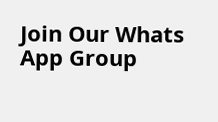Join Our Whats App Group